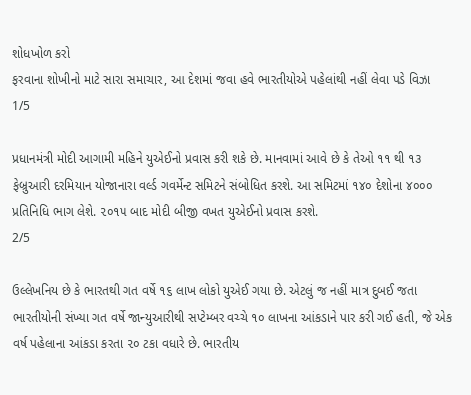શોધખોળ કરો
ફરવાના શોખીનો માટે સારા સમાચાર, આ દેશમાં જવા હવે ભારતીયોએ પહેલાંથી નહીં લેવા પડે વિઝા
1/5

પ્રધાનમંત્રી મોદી આગામી મહિને યુએઈનો પ્રવાસ કરી શકે છે. માનવામાં આવે છે કે તેઓ ૧૧ થી ૧૩ ફેબ્રુઆરી દરમિયાન યોજાનારા વર્લ્ડ ગવર્મેન્ટ સમિટને સંબોધિત કરશે. આ સમિટમાં ૧૪૦ દેશોના ૪૦૦૦ પ્રતિનિધિ ભાગ લેશે. ૨૦૧૫ બાદ મોદી બીજી વખત યુએઈનો પ્રવાસ કરશે.
2/5

ઉલ્લેખનિય છે કે ભારતથી ગત વર્ષે ૧૬ લાખ લોકો યુએઈ ગયા છે. એટલું જ નહીં માત્ર દુબઈ જતા ભારતીયોની સંખ્યા ગત વર્ષે જાન્યુઆરીથી સપ્ટેમ્બર વચ્ચે ૧૦ લાખના આંકડાને પાર કરી ગઈ હતી, જે એક વર્ષ પહેલાના આંકડા કરતા ૨૦ ટકા વધારે છે. ભારતીય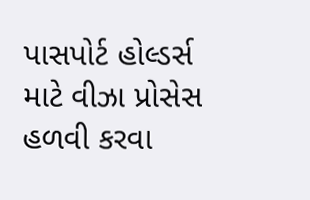પાસપોર્ટ હોલ્ડર્સ માટે વીઝા પ્રોસેસ હળવી કરવા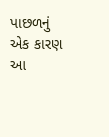પાછળનું એક કારણ આ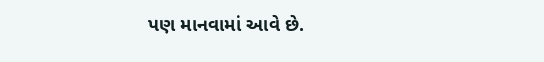પણ માનવામાં આવે છે.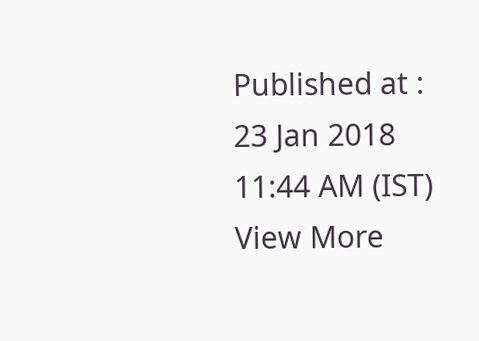Published at : 23 Jan 2018 11:44 AM (IST)
View More